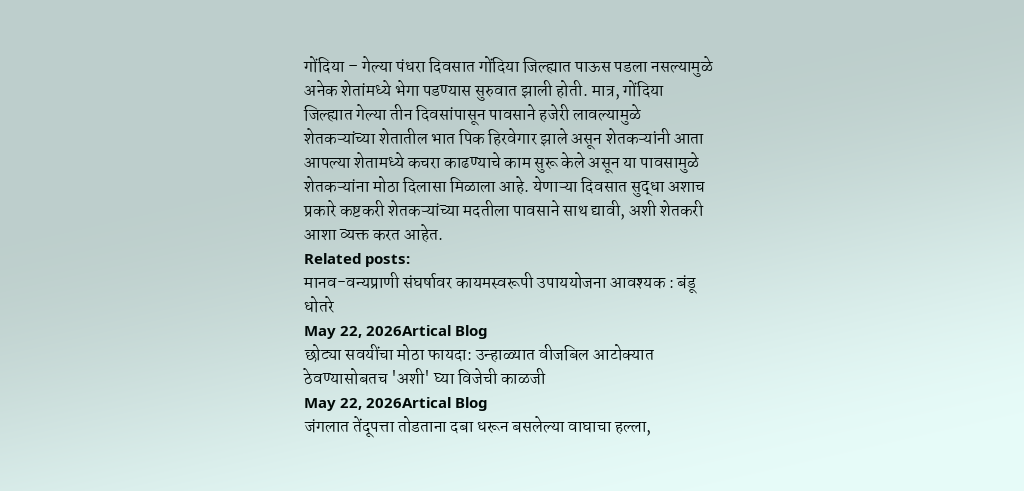गोंदिया – गेल्या पंधरा दिवसात गोंदिया जिल्ह्यात पाऊस पडला नसल्यामुळे अनेक शेतांमध्ये भेगा पडण्यास सुरुवात झाली होती. मात्र, गोंदिया जिल्ह्यात गेल्या तीन दिवसांपासून पावसाने हजेरी लावल्यामुळे शेतकऱ्यांच्या शेतातील भात पिक हिरवेगार झाले असून शेतकऱ्यांनी आता आपल्या शेतामध्ये कचरा काढण्याचे काम सुरू केले असून या पावसामुळे शेतकऱ्यांना मोठा दिलासा मिळाला आहे. येणाऱ्या दिवसात सुद्धा अशाच प्रकारे कष्टकरी शेतकऱ्यांच्या मदतीला पावसाने साथ द्यावी, अशी शेतकरी आशा व्यक्त करत आहेत.
Related posts:
मानव-वन्यप्राणी संघर्षावर कायमस्वरूपी उपाययोजना आवश्यक : बंडू धोतरे
May 22, 2026Artical Blog
छोट्या सवयींचा मोठा फायदा: उन्हाळ्यात वीजबिल आटोक्यात ठेवण्यासोबतच 'अशी' घ्या विजेची काळजी
May 22, 2026Artical Blog
जंगलात तेंदूपत्ता तोडताना दबा धरून बसलेल्या वाघाचा हल्ला,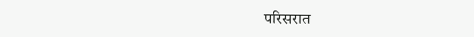परिसरात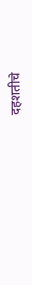दहशतीचे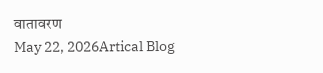वातावरण
May 22, 2026Artical Blog